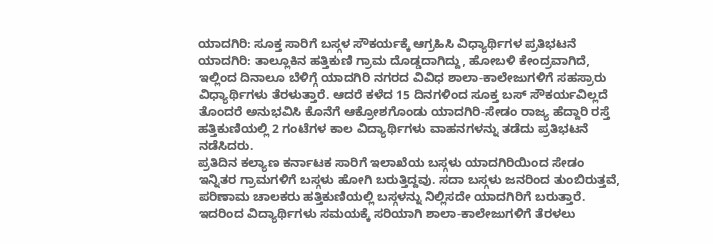ಯಾದಗಿರಿ: ಸೂಕ್ತ ಸಾರಿಗೆ ಬಸ್ಗಳ ಸೌಕರ್ಯಕ್ಕೆ ಆಗ್ರಹಿಸಿ ವಿಧ್ಯಾರ್ಥಿಗಳ ಪ್ರತಿಭಟನೆ
ಯಾದಗಿರಿ: ತಾಲ್ಲೂಕಿನ ಹತ್ತಿಕುಣಿ ಗ್ರಾಮ ದೊಡ್ಡದಾಗಿದ್ದು, ಹೋಬಳಿ ಕೇಂದ್ರವಾಗಿದೆ, ಇಲ್ಲಿಂದ ದಿನಾಲೂ ಬೆಳಿಗ್ಗೆ ಯಾದಗಿರಿ ನಗರದ ವಿವಿಧ ಶಾಲಾ-ಕಾಲೇಜುಗಳಿಗೆ ಸಹಸ್ರಾರು ವಿಧ್ಯಾರ್ಥಿಗಳು ತೆರಳುತ್ತಾರೆ. ಆದರೆ ಕಳೆದ 15 ದಿನಗಳಿಂದ ಸೂಕ್ತ ಬಸ್ ಸೌಕರ್ಯವಿಲ್ಲದೆ ತೊಂದರೆ ಅನುಭವಿಸಿ ಕೊನೆಗೆ ಆಕ್ರೋಶಗೊಂಡು ಯಾದಗಿರಿ-ಸೇಡಂ ರಾಜ್ಯ ಹೆದ್ದಾರಿ ರಸ್ತೆ ಹತ್ತಿಕುಣಿಯಲ್ಲಿ 2 ಗಂಟೆಗಳ ಕಾಲ ವಿದ್ಯಾರ್ಥಿಗಳು ವಾಹನಗಳನ್ನು ತಡೆದು ಪ್ರತಿಭಟನೆ ನಡೆಸಿದರು.
ಪ್ರತಿದಿನ ಕಲ್ಯಾಣ ಕರ್ನಾಟಕ ಸಾರಿಗೆ ಇಲಾಖೆಯ ಬಸ್ಗಳು ಯಾದಗಿರಿಯಿಂದ ಸೇಡಂ ಇನ್ನಿತರ ಗ್ರಾಮಗಳಿಗೆ ಬಸ್ಗಳು ಹೋಗಿ ಬರುತ್ತಿದ್ದವು. ಸದಾ ಬಸ್ಗಳು ಜನರಿಂದ ತುಂಬಿರುತ್ತವೆ, ಪರಿಣಾಮ ಚಾಲಕರು ಹತ್ತಿಕುಣಿಯಲ್ಲಿ ಬಸ್ಗಳನ್ನು ನಿಲ್ಲಿಸದೇ ಯಾದಗಿರಿಗೆ ಬರುತ್ತಾರೆ. ಇದರಿಂದ ವಿದ್ಯಾರ್ಥಿಗಳು ಸಮಯಕ್ಕೆ ಸರಿಯಾಗಿ ಶಾಲಾ-ಕಾಲೇಜುಗಳಿಗೆ ತೆರಳಲು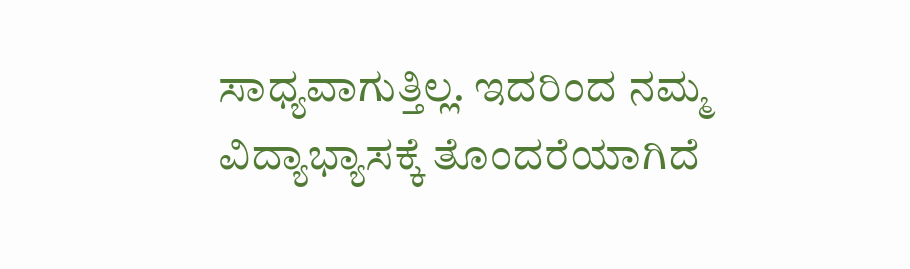ಸಾಧ್ಯವಾಗುತ್ತಿಲ್ಲ. ಇದರಿಂದ ನಮ್ಮ ವಿದ್ಯಾಭ್ಯಾಸಕ್ಕೆ ತೊಂದರೆಯಾಗಿದೆ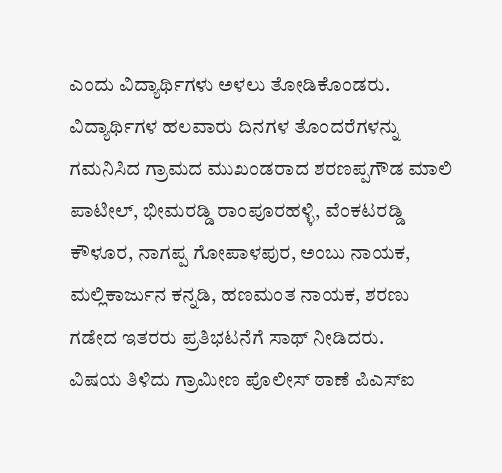ಎಂದು ವಿದ್ಯಾರ್ಥಿಗಳು ಅಳಲು ತೋಡಿಕೊಂಡರು.
ವಿದ್ಯಾರ್ಥಿಗಳ ಹಲವಾರು ದಿನಗಳ ತೊಂದರೆಗಳನ್ನು ಗಮನಿಸಿದ ಗ್ರಾಮದ ಮುಖಂಡರಾದ ಶರಣಪ್ಪಗೌಡ ಮಾಲಿ ಪಾಟೀಲ್, ಭೀಮರಡ್ಡಿ ರಾಂಪೂರಹಳ್ಳಿ, ವೆಂಕಟರಡ್ಡಿ ಕೌಳೂರ, ನಾಗಪ್ಪ ಗೋಪಾಳಪುರ, ಅಂಬು ನಾಯಕ, ಮಲ್ಲಿಕಾರ್ಜುನ ಕನ್ನಡಿ, ಹಣಮಂತ ನಾಯಕ, ಶರಣು ಗಡೇದ ಇತರರು ಪ್ರತಿಭಟನೆಗೆ ಸಾಥ್ ನೀಡಿದರು.
ವಿಷಯ ತಿಳಿದು ಗ್ರಾಮೀಣ ಪೊಲೀಸ್ ಠಾಣೆ ಪಿಎಸ್ಐ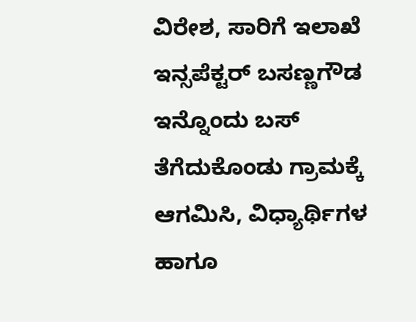ವಿರೇಶ, ಸಾರಿಗೆ ಇಲಾಖೆ ಇನ್ಸಪೆಕ್ಟರ್ ಬಸಣ್ಣಗೌಡ ಇನ್ನೊಂದು ಬಸ್ ತೆಗೆದುಕೊಂಡು ಗ್ರಾಮಕ್ಕೆ ಆಗಮಿಸಿ, ವಿಧ್ಯಾರ್ಥಿಗಳ ಹಾಗೂ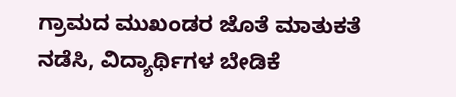ಗ್ರಾಮದ ಮುಖಂಡರ ಜೊತೆ ಮಾತುಕತೆ ನಡೆಸಿ, ವಿದ್ಯಾರ್ಥಿಗಳ ಬೇಡಿಕೆ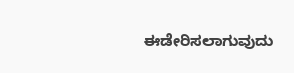ಈಡೇರಿಸಲಾಗುವುದು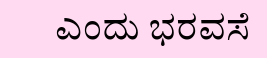ಎಂದು ಭರವಸೆ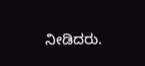ನೀಡಿದರು.